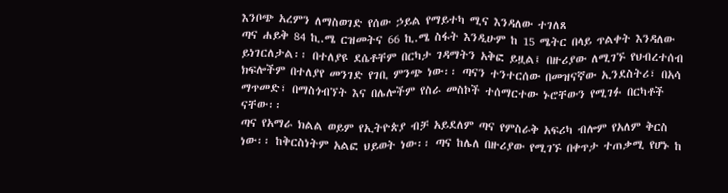እንቦጭ አረምን ለማስወገድ የሰው ኃይል የማይተካ ሚና እንዳለው ተገለጸ
ጣና ሐይቅ 84 ኪ.ሜ ርዝመትና 66 ኪ.ሜ ስፋት እንዲሁም ከ 15 ሜትር በላይ ጥልቀት እንዳለው ይነገርለታል፡፡ በተለያዩ ደሴቶቸም በርካታ ገዳማትን አቅፎ ይዟል፤ በዙሪያው ለሚገኙ የህብረተሰብ ክፍሎችም በተለያየ መንገድ የገቢ ምንጭ ነው፡፡ ጣናን ተንተርሰው በመዝናኛው ኢንደስትሪ፣ በአሳ ማጥመድ፣ በማስጎብኘት እና በሌሎችም የስራ መስኮች ተሰማርተው ኑሮቸውን የሚገፉ በርካቶች ናቸው፡፡
ጣና የአማራ ክልል ወይም የኢትዮጵያ ብቻ አይደለም ጣና የምስራቅ አፍሪካ ብሎም የአለም ቅርስ ነው፡፡ ከቅርስነትም አልፎ ህይወት ነው፡፡ ጣና ከሌለ በዙሪያው የሚገኙ በቀጥታ ተጠቃሚ የሆኑ ከ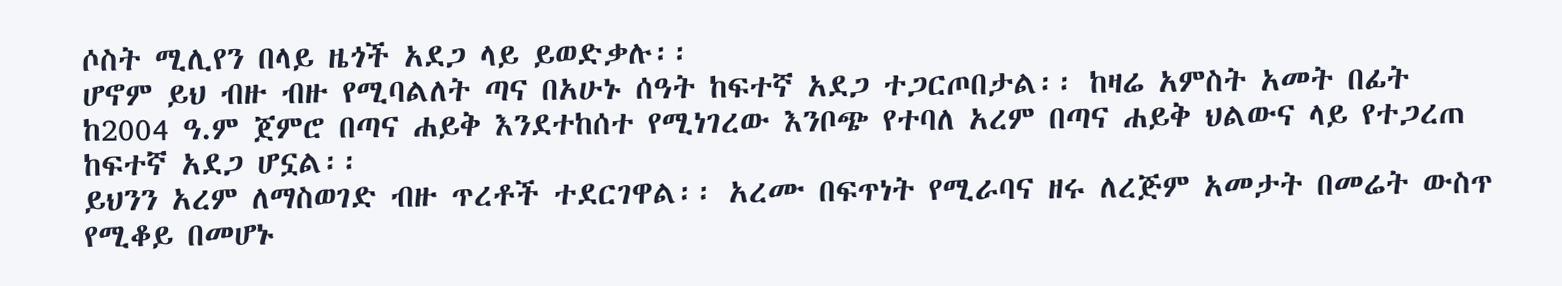ሶስት ሚሊየን በላይ ዜጎች አደጋ ላይ ይወድቃሉ፡፡
ሆኖም ይህ ብዙ ብዙ የሚባልለት ጣና በአሁኑ ሰዓት ከፍተኛ አደጋ ተጋርጦበታል፡፡ ከዛሬ አምስት አመት በፊት ከ2004 ዓ.ም ጀምሮ በጣና ሐይቅ እንደተከሰተ የሚነገረው እንቦጭ የተባለ አረም በጣና ሐይቅ ህልውና ላይ የተጋረጠ ከፍተኛ አደጋ ሆኗል፡፡
ይህንን አረም ለማስወገድ ብዙ ጥረቶች ተደርገዋል፡፡ አረሙ በፍጥነት የሚራባና ዘሩ ለረጅም አመታት በመሬት ውስጥ የሚቆይ በመሆኑ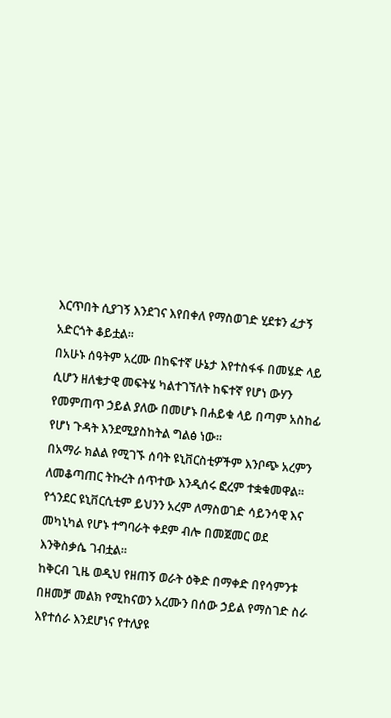እርጥበት ሲያገኝ እንደገና እየበቀለ የማስወገድ ሂደቱን ፈታኝ አድርጎት ቆይቷል፡፡
በአሁኑ ሰዓትም አረሙ በከፍተኛ ሁኔታ እየተስፋፋ በመሄድ ላይ ሲሆን ዘለቄታዊ መፍትሄ ካልተገኘለት ከፍተኛ የሆነ ውሃን የመምጠጥ ኃይል ያለው በመሆኑ በሐይቁ ላይ በጣም አስከፊ የሆነ ጉዳት እንደሚያስከትል ግልፅ ነው፡፡
በአማራ ክልል የሚገኙ ሰባት ዩኒቨርስቲዎችም እንቦጭ አረምን ለመቆጣጠር ትኩረት ሰጥተው እንዲሰሩ ፎረም ተቋቁመዋል፡፡
የጎንደር ዩኒቨርሲቲም ይህንን አረም ለማስወገድ ሳይንሳዊ እና መካኒካል የሆኑ ተግባራት ቀደም ብሎ በመጀመር ወደ እንቅስቃሴ ገብቷል፡፡
ከቅርብ ጊዜ ወዲህ የዘጠኝ ወራት ዕቅድ በማቀድ በየሳምንቱ በዘመቻ መልክ የሚከናወን አረሙን በሰው ኃይል የማስገድ ስራ እየተሰራ እንደሆነና የተለያዩ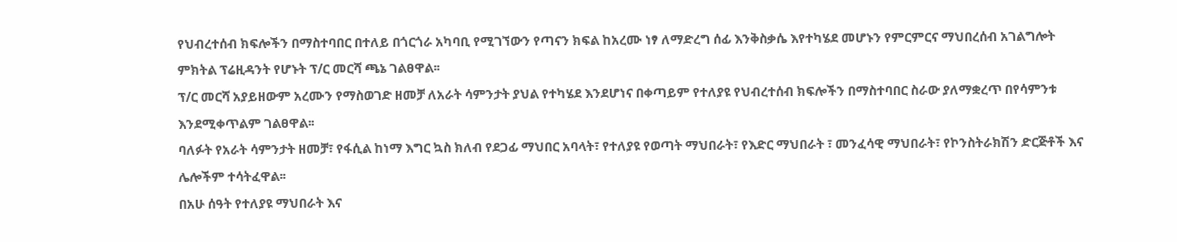የህብረተሰብ ክፍሎችን በማስተባበር በተለይ በጎርጎራ አካባቢ የሚገኘውን የጣናን ክፍል ከአረሙ ነፃ ለማድረግ ሰፊ እንቅስቃሴ እየተካሄደ መሆኑን የምርምርና ማህበረሰብ አገልግሎት ምክትል ፕሬዚዳንት የሆኑት ፕ/ር መርሻ ጫኔ ገልፀዋል፡፡
ፕ/ር መርሻ አያይዘውም አረሙን የማስወገድ ዘመቻ ለአራት ሳምንታት ያህል የተካሄደ እንደሆነና በቀጣይም የተለያዩ የህብረተሰብ ክፍሎችን በማስተባበር ስራው ያለማቋረጥ በየሳምንቱ እንደሚቀጥልም ገልፀዋል፡፡
ባለፉት የአራት ሳምንታት ዘመቻ፣ የፋሲል ከነማ እግር ኳስ ክለብ የደጋፊ ማህበር አባላት፣ የተለያዩ የወጣት ማህበራት፣ የእድር ማህበራት ፣ መንፈሳዊ ማህበራት፣ የኮንስትራክሽን ድርጅቶች እና ሌሎችም ተሳትፈዋል፡፡
በአሁ ሰዓት የተለያዩ ማህበራት እና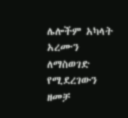ሌሎችም አካላት አረሙን ለማስወገድ የሚደረገውን ዘመቻ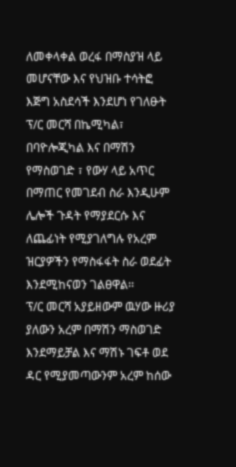ለመቀላቀል ወረፋ በማስያዝ ላይ መሆናቸው እና የህዝቡ ተሳትፎ እጅግ አስደሳች እንደሆነ የገለፁት ፕ/ር መርሻ በኬሚካል፣ በባዮሎጂካል እና በማሽን የማስወገድ ፣ የውሃ ላይ አጥር በማጠር የመገደብ ስራ እንዲሁም ሌሎች ጉዳት የማያደርሱ እና ለጨፊነት የሚያገለግሉ የአረም ዝርያዎችን የማስፋፋት ስራ ወደፊት እንደሚከናወን ገልፀዋል፡፡
ፕ/ር መርሻ አያይዘውም ዉሃው ዙሪያ ያለውን አረም በማሽን ማስወገድ እንደማይቻል እና ማሽኑ ገፍቶ ወደ ዳር የሚያመጣውንም አረም ከሰው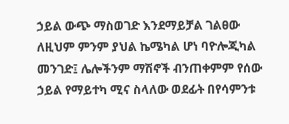ኃይል ውጭ ማስወገድ እንደማይቻል ገልፀው ለዚህም ምንም ያህል ኬሜካል ሆነ ባዮሎጂካል መንገድ፤ ሌሎችንም ማሽኖች ብንጠቀምም የሰው ኃይል የማይተካ ሚና ስላለው ወደፊት በየሳምንቱ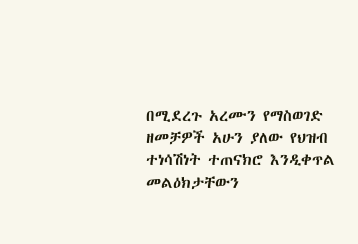በሚደረጉ አረሙን የማስወገድ ዘመቻዎች አሁን ያለው የህዝብ ተነሳሽነት ተጠናክሮ እንዲቀጥል መልዕክታቸውን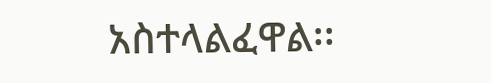አስተላልፈዋል፡፡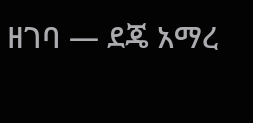ዘገባ — ደጄ አማረ